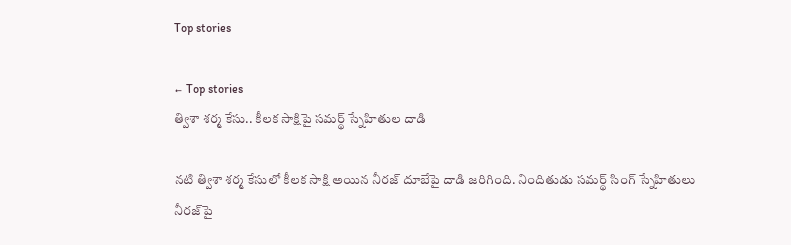Top stories

← Top stories
త్విశా శర్మ కేసు.. కీలక సాక్షిపై సమర్థ్ స్నేహితుల దాడి

నటి త్విశా శర్మ కేసులో కీలక సాక్షి అయిన నీరజ్ దూబేపై దాడి జరిగింది. నిందితుడు సమర్థ్ సింగ్ స్నేహితులు నీరజ్‌పై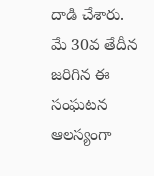దాడి చేశారు. మే 30వ తేదీన జరిగిన ఈ సంఘటన ఆలస్యంగా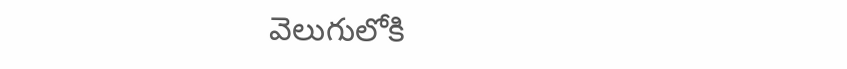వెలుగులోకి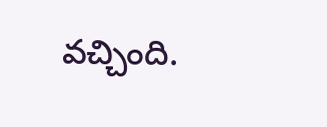వచ్చింది.